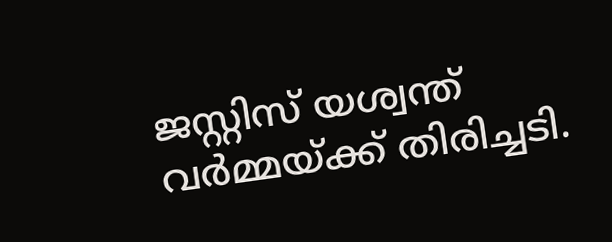ജസ്റ്റിസ് യശ്വന്ത് വര്‍മ്മയ്ക്ക് തിരിച്ചടി.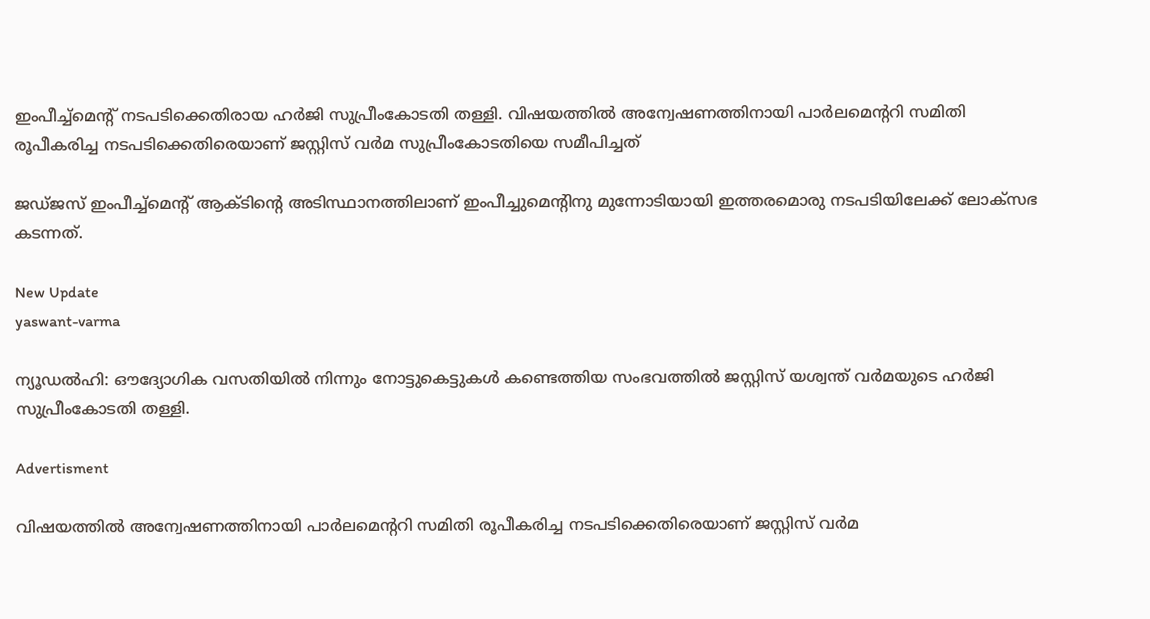ഇംപീച്ച്മെന്റ് നടപടിക്കെതിരായ ഹര്‍ജി സുപ്രീംകോടതി തള്ളി. വിഷയത്തില്‍ അന്വേഷണത്തിനായി പാര്‍ലമെന്ററി സമിതി രൂപീകരിച്ച നടപടിക്കെതിരെയാണ് ജസ്റ്റിസ് വര്‍മ സുപ്രീംകോടതിയെ സമീപിച്ചത്

ജഡ്ജസ് ഇംപീച്ച്‌മെന്റ് ആക്ടിന്റെ അടിസ്ഥാനത്തിലാണ് ഇംപീച്ചുമെന്റിനു മുന്നോടിയായി ഇത്തരമൊരു നടപടിയിലേക്ക് ലോക്‌സഭ കടന്നത്.

New Update
yaswant-varma

ന്യൂഡല്‍ഹി: ഔദ്യോഗിക വസതിയില്‍ നിന്നും നോട്ടുകെട്ടുകള്‍ കണ്ടെത്തിയ സംഭവത്തില്‍ ജസ്റ്റിസ് യശ്വന്ത് വര്‍മയുടെ ഹര്‍ജി സുപ്രീംകോടതി തള്ളി.

Advertisment

വിഷയത്തില്‍ അന്വേഷണത്തിനായി പാര്‍ലമെന്ററി സമിതി രൂപീകരിച്ച നടപടിക്കെതിരെയാണ് ജസ്റ്റിസ് വര്‍മ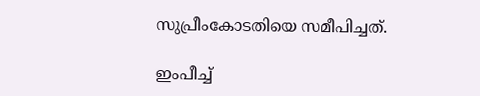സുപ്രീംകോടതിയെ സമീപിച്ചത്.

ഇംപീച്ച്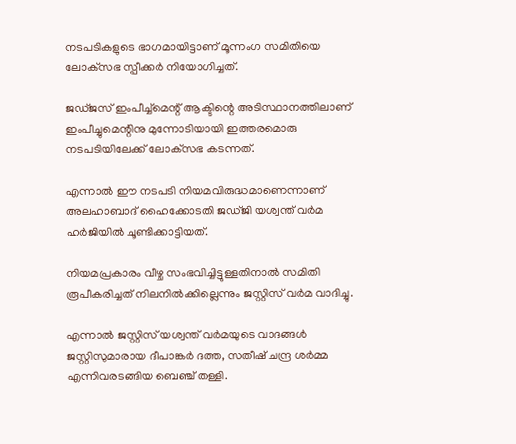നടപടികളുടെ ഭാഗമായിട്ടാണ് മൂന്നംഗ സമിതിയെ ലോക്‌സഭ സ്പീക്കര്‍ നിയോഗിച്ചത്.

ജഡ്ജസ് ഇംപീച്ച്‌മെന്റ് ആക്ടിന്റെ അടിസ്ഥാനത്തിലാണ് ഇംപീച്ചുമെന്റിനു മുന്നോടിയായി ഇത്തരമൊരു നടപടിയിലേക്ക് ലോക്‌സഭ കടന്നത്.

എന്നാല്‍ ഈ നടപടി നിയമവിരുദ്ധമാണെന്നാണ് അലഹാബാദ് ഹൈക്കോടതി ജഡ്ജി യശ്വന്ത് വര്‍മ ഹര്‍ജിയില്‍ ചൂണ്ടിക്കാട്ടിയത്.

നിയമപ്രകാരം വീഴ്ച സംഭവിച്ചിട്ടുള്ളതിനാല്‍ സമിതി രൂപീകരിച്ചത് നിലനില്‍ക്കില്ലെന്നും ജസ്റ്റിസ് വര്‍മ വാദിച്ചു.

എന്നാല്‍ ജസ്റ്റിസ് യശ്വന്ത് വര്‍മയുടെ വാദങ്ങള്‍ ജസ്റ്റിസുമാരായ ദീപാങ്കര്‍ ദത്ത, സതീഷ് ചന്ദ്ര ശര്‍മ്മ എന്നിവരടങ്ങിയ ബെഞ്ച് തള്ളി.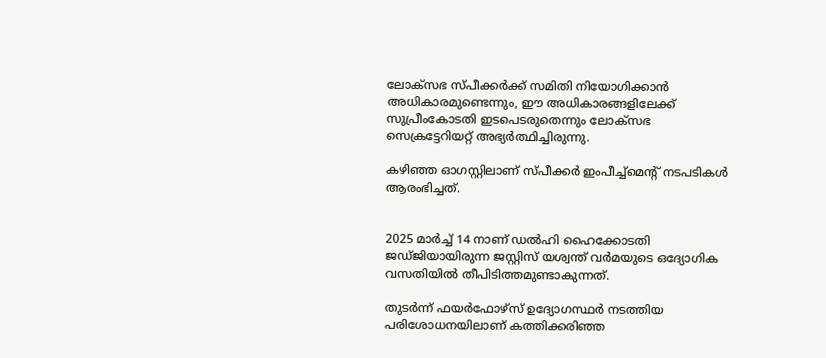ലോക്‌സഭ സ്പീക്കര്‍ക്ക് സമിതി നിയോഗിക്കാന്‍ അധികാരമുണ്ടെന്നും, ഈ അധികാരങ്ങളിലേക്ക് സുപ്രീംകോടതി ഇടപെടരുതെന്നും ലോക്‌സഭ സെക്രട്ടേറിയറ്റ് അഭ്യര്‍ത്ഥിച്ചിരുന്നു.

കഴിഞ്ഞ ഓഗസ്റ്റിലാണ് സ്പീക്കര്‍ ഇംപീച്ച്‌മെന്റ് നടപടികള്‍ ആരംഭിച്ചത്.


2025 മാര്‍ച്ച് 14 നാണ് ഡല്‍ഹി ഹൈക്കോടതി ജഡ്ജിയായിരുന്ന ജസ്റ്റിസ് യശ്വന്ത് വര്‍മയുടെ ഒദ്യോഗിക വസതിയില്‍ തീപിടിത്തമുണ്ടാകുന്നത്.

തുടര്‍ന്ന് ഫയര്‍ഫോഴ്‌സ് ഉദ്യോഗസ്ഥര്‍ നടത്തിയ പരിശോധനയിലാണ് കത്തിക്കരിഞ്ഞ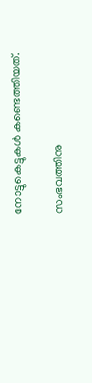നോട്ടുകെട്ടുകള്‍ കണ്ടെത്തിയത്.

സംഭവത്തിനു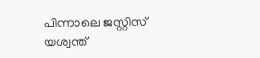പിന്നാലെ ജസ്റ്റിസ് യശ്വന്ത്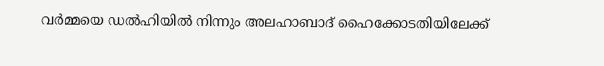വര്‍മ്മയെ ഡല്‍ഹിയില്‍ നിന്നും അലഹാബാദ് ഹൈക്കോടതിയിലേക്ക്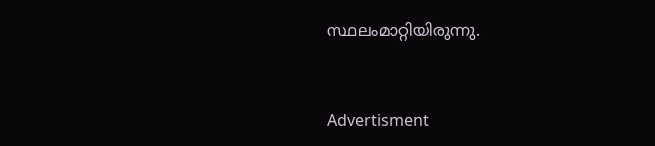സ്ഥലംമാറ്റിയിരുന്നു.


Advertisment